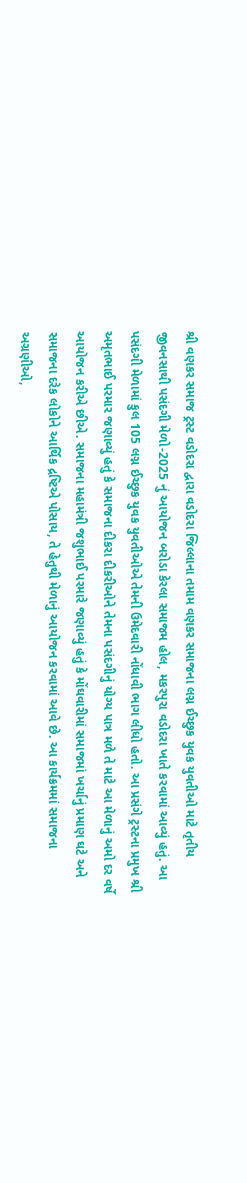શ્રી વણકર સમાજ ટ્રસ્ટ વડોદરા દ્વારા વડોદરા જિલ્લાના તમામ વણકર સમાજના લગ્ન ઈચ્છુક યુવક યુવતીઓ માટે તૃતીય જીવનસાથી પસંદગી મેળો-2025 નું આયોજન બરોડા કેરલા સમાજમ હોલ, મકરપુરા વડોદરા ખાતે કરવામાં આવ્યું હતું. આ પસંદગી મેળામાં કુલ 105 લગ્ન ઈચ્છુક યુવક યુવતીઓએ તેમની ઉમેદવારી નોંધાવી ભાગ લીધો હતો. આ પ્રસંગે ટ્રસ્ટના પ્રમુખ શ્રી અમૃતભાઈ પરમાર જણાવ્યું હતું કે સમાજના દીકરા દીકરીઓને તેમના પસંદગીનું યોગ્ય પાત્ર મળે તે માટે આ મેળાનું અમો દર વર્ષે આયોજન કરીએ છીએ. સમાજના મહામંત્રી જશુભાઈ પરમારે જણાવ્યું હતું કે મોંઘવારીમાં સમાજમાં ખર્ચાનું પ્રમાણ ઘટે અને સમાજના દરેક લોકોને આર્થિક દ્રષ્ટિએ પોસાય, તે હેતુથી મેળાનું આયોજન કરવામાં આવે છે. આ કાર્યક્રમમાં સમાજના અગ્રણીઓ,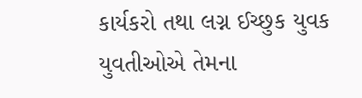કાર્યકરો તથા લગ્ન ઈચ્છુક યુવક યુવતીઓએ તેમના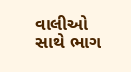વાલીઓ સાથે ભાગ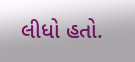લીધો હતો.